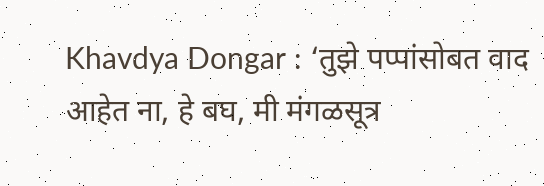Khavdya Dongar : ‘तुझे पप्पांसोबत वाद आहेत ना, हे बघ, मी मंगळसूत्र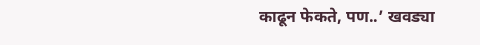काढून फेकते, पण..’ खवड्या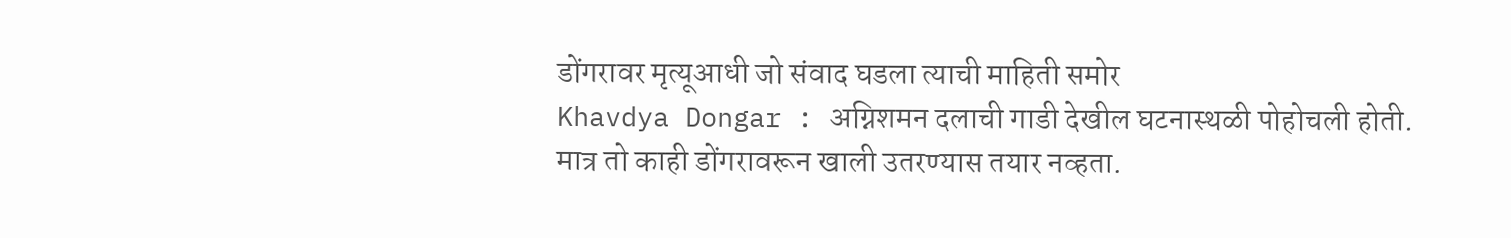डोंगरावर मृत्यूआधी जो संवाद घडला त्याची माहिती समोर
Khavdya Dongar : अग्निशमन दलाची गाडी देखील घटनास्थळी पोहोचली होती. मात्र तो काही डोंगरावरून खाली उतरण्यास तयार नव्हता.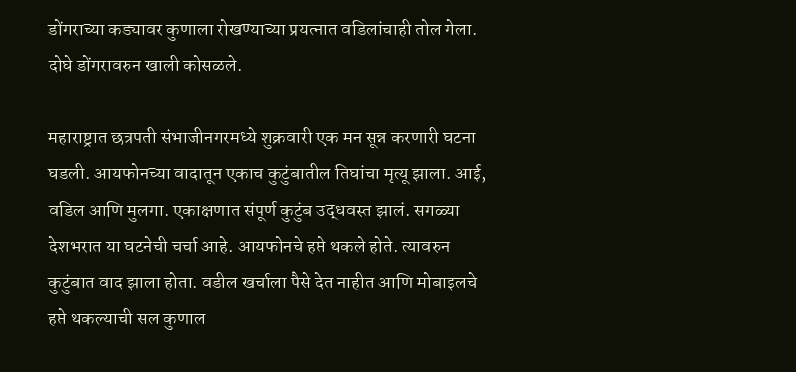डोंगराच्या कड्यावर कुणाला रोखण्याच्या प्रयत्नात वडिलांचाही तोल गेला. दोघे डोंगरावरुन खाली कोसळले.

महाराष्ट्रात छत्रपती संभाजीनगरमध्ये शुक्रवारी एक मन सून्न करणारी घटना घडली. आयफोनच्या वादातून एकाच कुटुंबातील तिघांचा मृत्यू झाला. आई, वडिल आणि मुलगा. एकाक्षणात संपूर्ण कुटुंब उद्धवस्त झालं. सगळ्या देशभरात या घटनेची चर्चा आहे. आयफोनचे हप्ते थकले होते. त्यावरुन कुटुंबात वाद झाला होता. वडील खर्चाला पैसे देत नाहीत आणि मोबाइलचे हप्ते थकल्याची सल कुणाल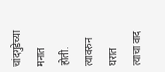चांदगुडेच्या मनात होती. त्यावरुन घरात त्याचा वाद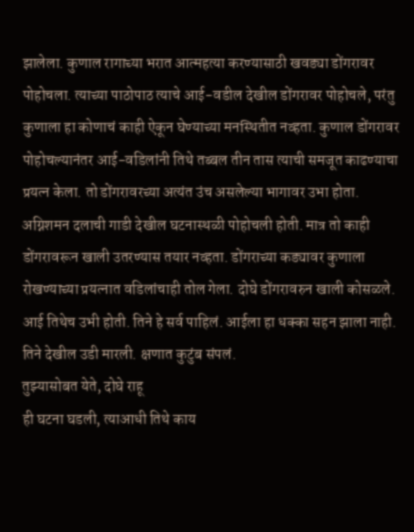झालेला. कुणाल रागाच्या भरात आत्महत्या करण्यासाठी खवड्या डोंगरावर पोहोचला. त्याच्या पाठोपाठ त्याचे आई-वडील देखील डोंगरावर पोहोचले, परंतु कुणाला हा कोणाचं काही ऐकून घेण्याच्या मनस्थितीत नव्हता. कुणाल डोंगरावर पोहोचल्यानंतर आई-वडिलांनी तिथे तब्बल तीन तास त्याची समजूत काढण्याचा प्रयत्न केला. तो डोंगरावरच्या अत्यंत उंच असलेल्या भागावर उभा होता.
अग्निशमन दलाची गाडी देखील घटनास्थळी पोहोचली होती. मात्र तो काही डोंगरावरून खाली उतरण्यास तयार नव्हता. डोंगराच्या कड्यावर कुणाला रोखण्याच्या प्रयत्नात वडिलांचाही तोल गेला. दोघे डोंगरावरुन खाली कोसळले. आई तिथेच उभी होती. तिने हे सर्व पाहिलं. आईला हा धक्का सहन झाला नाही. तिने देखील उडी मारली. क्षणात कुटुंब संपलं.
तुझ्यासोबत येते, दोघे राहू
ही घटना घडली, त्याआधी तिथे काय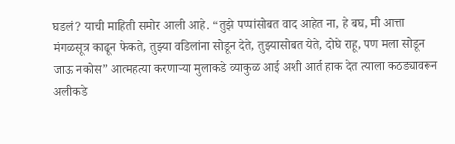घडलं? याची माहिती समोर आली आहे. “तुझे पप्पांसोबत वाद आहेत ना, हे बघ, मी आत्ता मंगळसूत्र काढून फेकते, तुझ्या वडिलांना सोडून देते, तुझ्यासोबत येते, दोघे राहू, पण मला सोडून जाऊ नकोस” आत्महत्या करणाऱ्या मुलाकडे व्याकुळ आई अशी आर्त हाक देत त्याला कठड्यावरून अलीकडे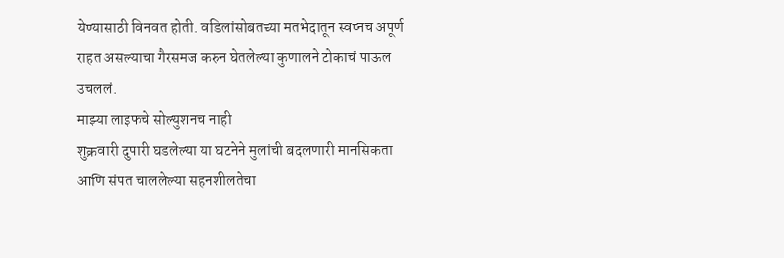येण्यासाठी विनवत होती. वडिलांसोबतच्या मतभेदातून स्वप्नच अपूर्ण राहत असल्याचा गैरसमज करुन घेतलेल्या कुणालने टोकाचं पाऊल उचललं.
माझ्या लाइफचे सोल्युशनच नाही
शुक्रवारी दुपारी घडलेल्या या घटनेने मुलांची बदलणारी मानसिकता आणि संपत चाललेल्या सहनशीलतेचा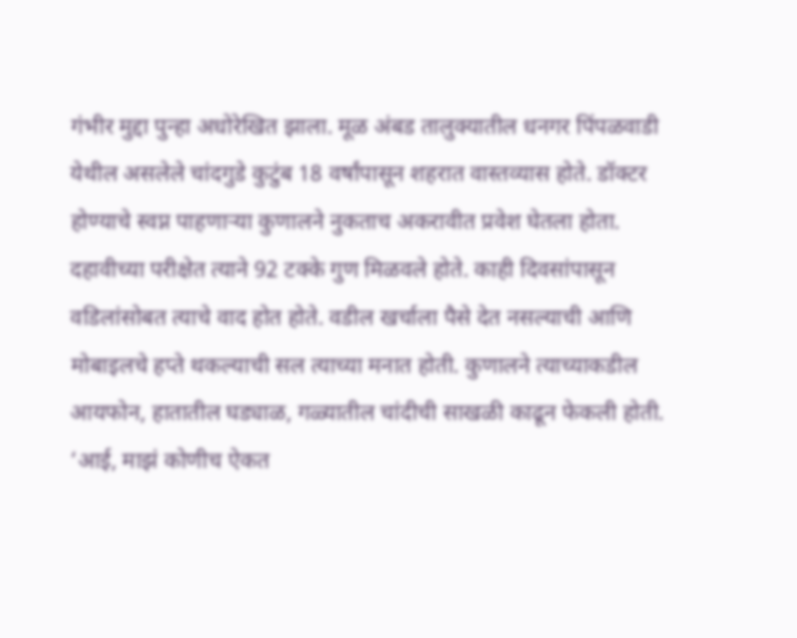गंभीर मुद्दा पुन्हा अधोरेखित झाला. मूळ अंबड तालुक्यातील धनगर पिंपळवाडी येथील असलेले चांदगुडे कुटुंब 18 वर्षांपासून शहरात वास्तव्यास होते. डॉक्टर होण्याचे स्वप्न पाहणाऱ्या कुणालने नुकताच अकरावीत प्रवेश घेतला होता. दहावीच्या परीक्षेत त्याने 92 टक्के गुण मिळवले होते. काही दिवसांपासून वडिलांसोबत त्याचे वाद होत होते. वडील खर्चाला पैसे देत नसल्याची आणि मोबाइलचे हप्ते थकल्याची सल त्याच्या मनात होती. कुणालने त्याच्याकडील आयफोन, हातातील घड्याळ, गळ्यातील चांदीची साखळी काढून फेकली होती. ‘आई, माझं कोणीच ऐकत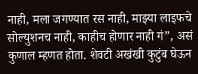नाही, मला जगण्यात रस नाही, माझ्या लाइफचे सोल्युशनच नाही, काहीच होणार नाही गं”, असं कुणाल म्हणत होता. शेवटी अखंखी कुटुंब घेऊन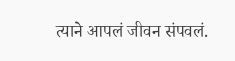त्याने आपलं जीवन संपवलं.